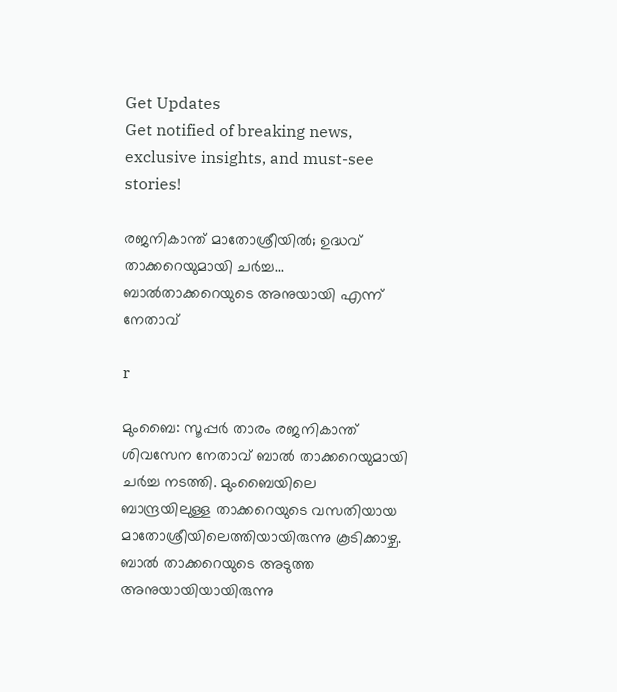Get Updates
Get notified of breaking news, exclusive insights, and must-see stories!

രജനികാന്ത് മാതോശ്രീയില്‍; ഉദ്ധവ് താക്കറെയുമായി ചര്‍ച്ച... ബാല്‍താക്കറെയുടെ അനുയായി എന്ന് നേതാവ്

r

മുംബൈ: സൂപ്പര്‍ താരം രജനികാന്ത് ശിവസേന നേതാവ് ബാല്‍ താക്കറെയുമായി ചര്‍ച്ച നടത്തി. മുംബൈയിലെ ബാന്ദ്രയിലുള്ള താക്കറെയുടെ വസതിയായ മാതോശ്രീയിലെത്തിയായിരുന്നു കൂടിക്കാഴ്ച. ബാല്‍ താക്കറെയുടെ അടുത്ത അനുയായിയായിരുന്നു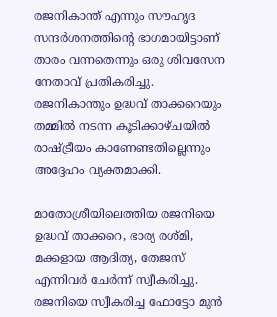രജനികാന്ത് എന്നും സൗഹൃദ സന്ദര്‍ശനത്തിന്റെ ഭാഗമായിട്ടാണ് താരം വന്നതെന്നും ഒരു ശിവസേന നേതാവ് പ്രതികരിച്ചു. രജനികാന്തും ഉദ്ധവ് താക്കറെയും തമ്മില്‍ നടന്ന കൂടിക്കാഴ്ചയില്‍ രാഷ്ട്രീയം കാണേണ്ടതില്ലെന്നും അദ്ദേഹം വ്യക്തമാക്കി.

മാതോശ്രീയിലെത്തിയ രജനിയെ ഉദ്ധവ് താക്കറെ, ഭാര്യ രശ്മി, മക്കളായ ആദിത്യ, തേജസ് എന്നിവര്‍ ചേര്‍ന്ന് സ്വീകരിച്ചു. രജനിയെ സ്വീകരിച്ച ഫോട്ടോ മുന്‍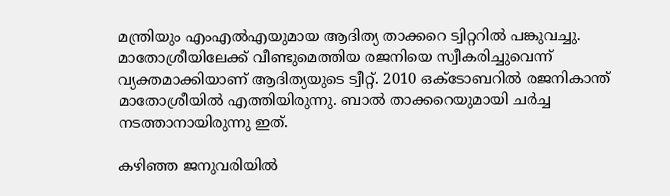മന്ത്രിയും എംഎല്‍എയുമായ ആദിത്യ താക്കറെ ട്വിറ്ററില്‍ പങ്കുവച്ചു. മാതോശ്രീയിലേക്ക് വീണ്ടുമെത്തിയ രജനിയെ സ്വീകരിച്ചുവെന്ന് വ്യക്തമാക്കിയാണ് ആദിത്യയുടെ ട്വീറ്റ്. 2010 ഒക്ടോബറില്‍ രജനികാന്ത് മാതോശ്രീയില്‍ എത്തിയിരുന്നു. ബാല്‍ താക്കറെയുമായി ചര്‍ച്ച നടത്താനായിരുന്നു ഇത്.

കഴിഞ്ഞ ജനുവരിയില്‍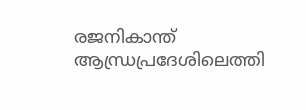രജനികാന്ത് ആന്ധ്രപ്രദേശിലെത്തി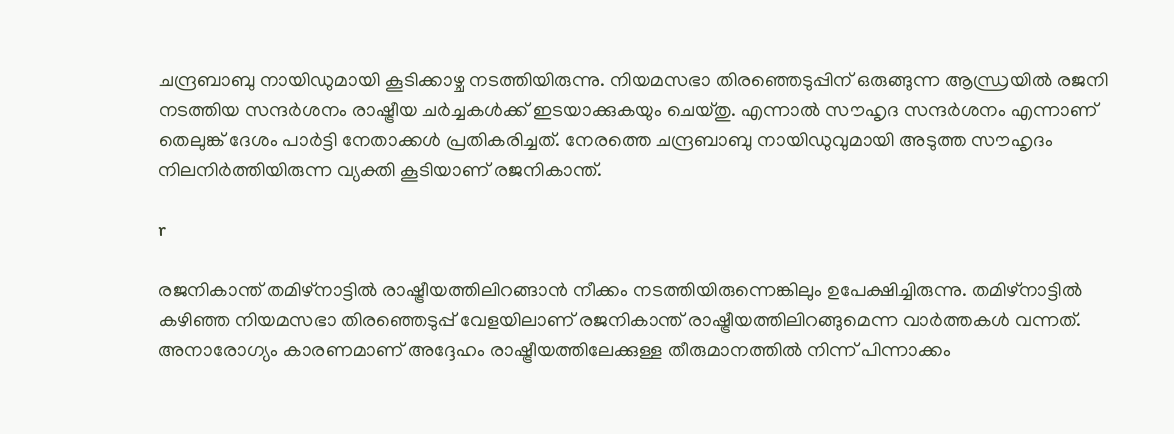ചന്ദ്രബാബു നായിഡുമായി കൂടിക്കാഴ്ച നടത്തിയിരുന്നു. നിയമസഭാ തിരഞ്ഞെടുപ്പിന് ഒരുങ്ങുന്ന ആന്ധ്രയില്‍ രജനി നടത്തിയ സന്ദര്‍ശനം രാഷ്ട്രീയ ചര്‍ച്ചകള്‍ക്ക് ഇടയാക്കുകയും ചെയ്തു. എന്നാല്‍ സൗഹൃദ സന്ദര്‍ശനം എന്നാണ് തെലുങ്ക് ദേശം പാര്‍ട്ടി നേതാക്കള്‍ പ്രതികരിച്ചത്. നേരത്തെ ചന്ദ്രബാബു നായിഡുവുമായി അടുത്ത സൗഹൃദം നിലനിര്‍ത്തിയിരുന്ന വ്യക്തി കൂടിയാണ് രജനികാന്ത്.

r

രജനികാന്ത് തമിഴ്‌നാട്ടില്‍ രാഷ്ട്രീയത്തിലിറങ്ങാന്‍ നീക്കം നടത്തിയിരുന്നെങ്കിലും ഉപേക്ഷിച്ചിരുന്നു. തമിഴ്‌നാട്ടില്‍ കഴിഞ്ഞ നിയമസഭാ തിരഞ്ഞെടുപ്പ് വേളയിലാണ് രജനികാന്ത് രാഷ്ട്രീയത്തിലിറങ്ങുമെന്ന വാര്‍ത്തകള്‍ വന്നത്. അനാരോഗ്യം കാരണമാണ് അദ്ദേഹം രാഷ്ട്രീയത്തിലേക്കുള്ള തീരുമാനത്തില്‍ നിന്ന് പിന്നാക്കം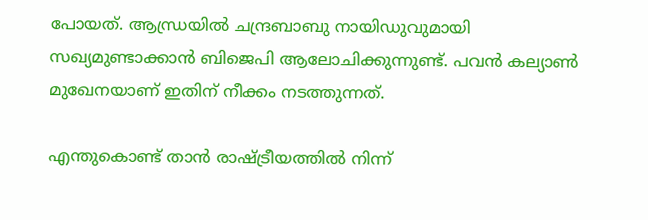പോയത്. ആന്ധ്രയില്‍ ചന്ദ്രബാബു നായിഡുവുമായി സഖ്യമുണ്ടാക്കാന്‍ ബിജെപി ആലോചിക്കുന്നുണ്ട്. പവന്‍ കല്യാണ്‍ മുഖേനയാണ് ഇതിന് നീക്കം നടത്തുന്നത്.

എന്തുകൊണ്ട് താന്‍ രാഷ്ട്രീയത്തില്‍ നിന്ന്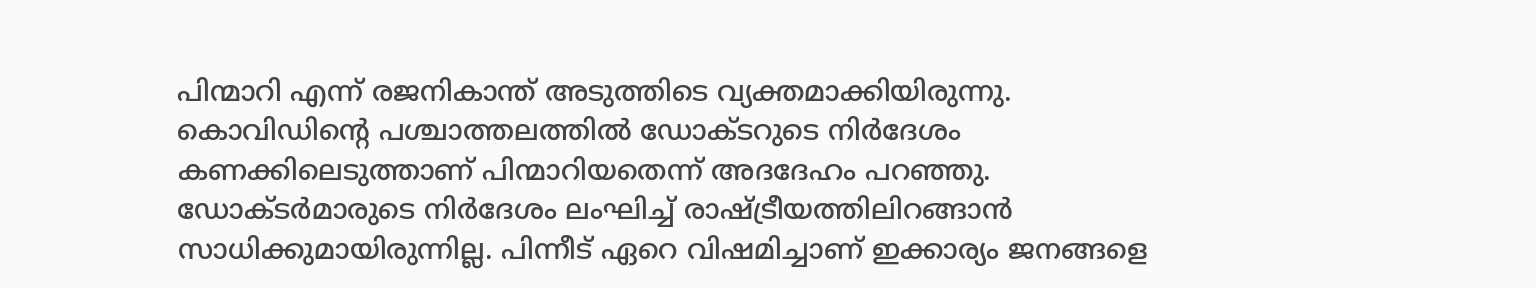പിന്മാറി എന്ന് രജനികാന്ത് അടുത്തിടെ വ്യക്തമാക്കിയിരുന്നു. കൊവിഡിന്റെ പശ്ചാത്തലത്തില്‍ ഡോക്ടറുടെ നിര്‍ദേശം കണക്കിലെടുത്താണ് പിന്മാറിയതെന്ന് അദദേഹം പറഞ്ഞു. ഡോക്ടര്‍മാരുടെ നിര്‍ദേശം ലംഘിച്ച് രാഷ്ട്രീയത്തിലിറങ്ങാന്‍ സാധിക്കുമായിരുന്നില്ല. പിന്നീട് ഏറെ വിഷമിച്ചാണ് ഇക്കാര്യം ജനങ്ങളെ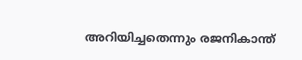അറിയിച്ചതെന്നും രജനികാന്ത്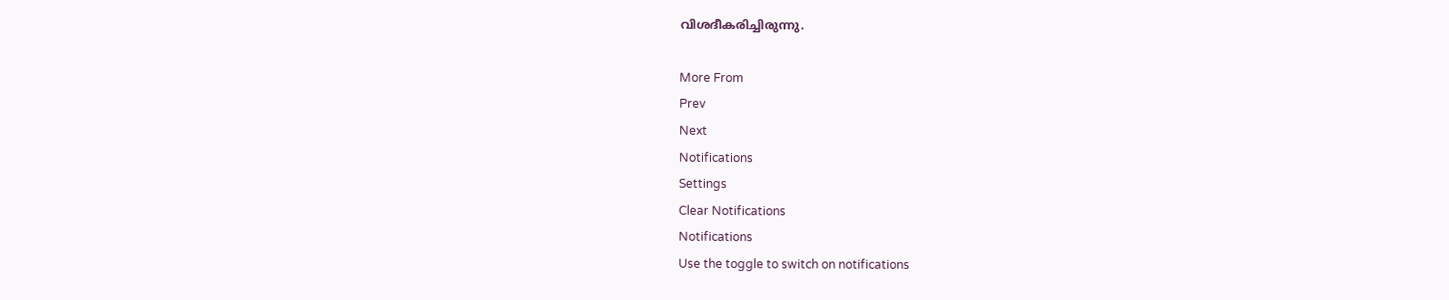വിശദീകരിച്ചിരുന്നു.

More From
Prev
Next
Notifications
Settings
Clear Notifications
Notifications
Use the toggle to switch on notifications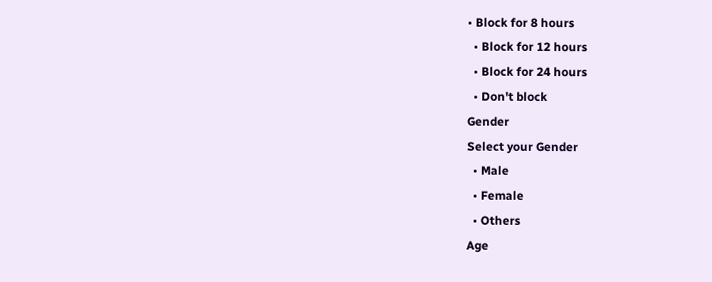• Block for 8 hours
  • Block for 12 hours
  • Block for 24 hours
  • Don't block
Gender
Select your Gender
  • Male
  • Female
  • Others
Age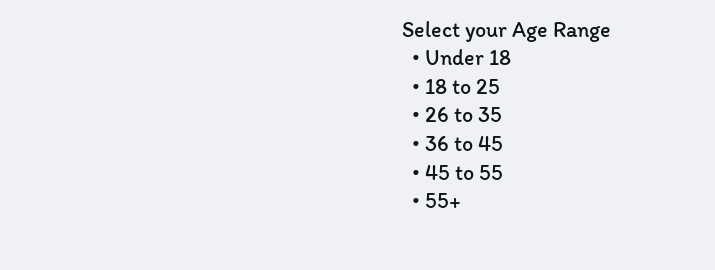Select your Age Range
  • Under 18
  • 18 to 25
  • 26 to 35
  • 36 to 45
  • 45 to 55
  • 55+